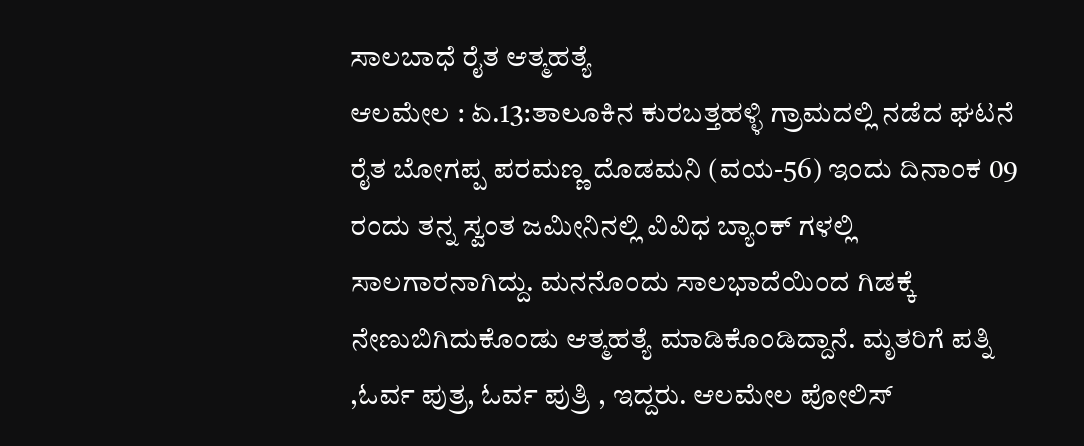ಸಾಲಬಾಧೆ ರೈತ ಆತ್ಮಹತ್ಯೆ
ಆಲಮೇಲ : ಏ.13:ತಾಲೂಕಿನ ಕುರಬತ್ತಹಳ್ಳಿ ಗ್ರಾಮದಲ್ಲಿ ನಡೆದ ಘಟನೆ ರೈತ ಬೋಗಪ್ಪ ಪರಮಣ್ಣ ದೊಡಮನಿ (ವಯ-56) ಇಂದು ದಿನಾಂಕ 09 ರಂದು ತನ್ನ ಸ್ವಂತ ಜಮೀನಿನಲ್ಲಿ ವಿವಿಧ ಬ್ಯಾಂಕ್ ಗಳಲ್ಲಿ ಸಾಲಗಾರನಾಗಿದ್ದು. ಮನನೊಂದು ಸಾಲಭಾದೆಯಿಂದ ಗಿಡಕ್ಕೆ ನೇಣುಬಿಗಿದುಕೊಂಡು ಆತ್ಮಹತ್ಯೆ ಮಾಡಿಕೊಂಡಿದ್ದಾನೆ. ಮೃತರಿಗೆ ಪತ್ನಿ ,ಓರ್ವ ಪುತ್ರ, ಓರ್ವ ಪುತ್ರಿ , ಇದ್ದರು. ಆಲಮೇಲ ಪೋಲಿಸ್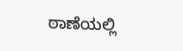ಠಾಣೆಯಲ್ಲಿ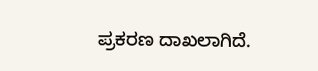ಪ್ರಕರಣ ದಾಖಲಾಗಿದೆ.